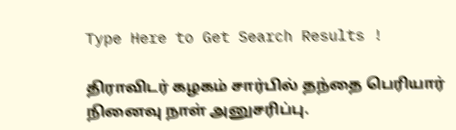Type Here to Get Search Results !

திராவிடர் கழகம் சார்பில் தந்தை பெரியார் நினைவு நாள் அனுசரிப்பு.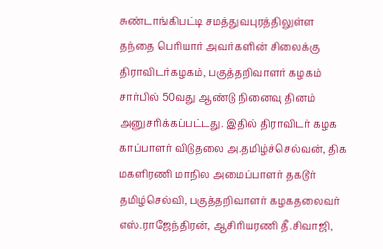சுண்டாங்கிபட்டி சமத்துவபுரத்திலுள்ள தந்தை பெரியார் அவர்களின் சிலைக்கு திராவிடர்கழகம், பகுத்தறிவாளர் கழகம் சார்பில் 50வது ஆண்டு நினைவு தினம் அனுசரிக்கப்பட்டது. இதில் திராவிடர் கழக காப்பாளர் விடுதலை அ.தமிழ்ச்செல்வன், திக மகளிரணி மாநில அமைப்பாளர் தகடூர் தமிழ்செல்வி, பகுத்தறிவாளர் கழகதலைவர் எஸ்.ராஜேந்திரன், ஆசிரியரணி தீ.சிவாஜி,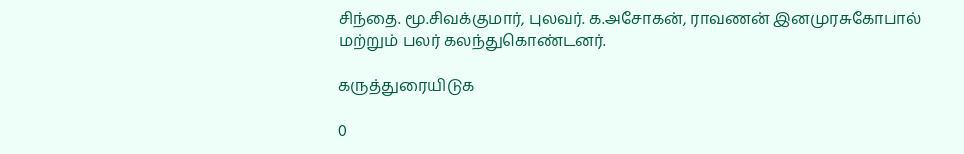சிந்தை. மூ.சிவக்குமார், புலவர். க.அசோகன், ராவணன் இனமுரசுகோபால் மற்றும் பலர் கலந்துகொண்டனர்.

கருத்துரையிடுக

0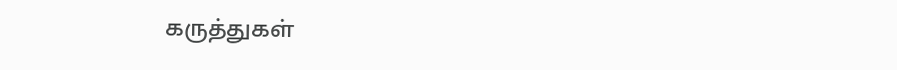கருத்துகள்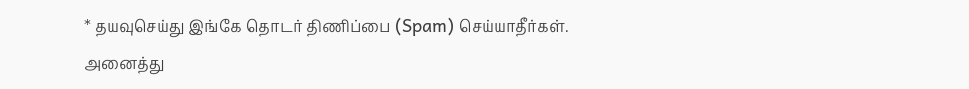* தயவுசெய்து இங்கே தொடர் திணிப்பை (Spam) செய்யாதீர்கள். அனைத்து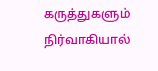கருத்துகளும் நிர்வாகியால்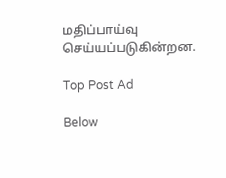மதிப்பாய்வு செய்யப்படுகின்றன.

Top Post Ad

Below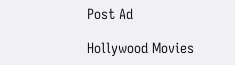Post Ad

Hollywood Movies